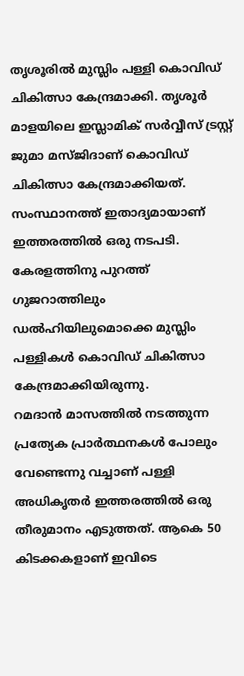തൃശൂരില്‍ മുസ്ലിം പള്ളി കൊവിഡ് ചികിത്സാ കേന്ദ്രമാക്കി. തൃശൂര്‍ മാളയിലെ ഇസ്ലാമിക് സര്‍വ്വീസ് ട്രസ്റ്റ് ജുമാ മസ്ജിദാണ് കൊവിഡ് ചികിത്സാ കേന്ദ്രമാക്കിയത്. സംസ്ഥാനത്ത് ഇതാദ്യമായാണ് ഇത്തരത്തില്‍ ഒരു നടപടി. കേരളത്തിനു പുറത്ത് ഗുജറാത്തിലും ഡല്‍ഹിയിലുമൊക്കെ മുസ്ലിം പള്ളികള്‍ കൊവിഡ് ചികിത്സാ കേന്ദ്രമാക്കിയിരുന്നു.
റമദാന്‍ മാസത്തില്‍ നടത്തുന്ന പ്രത്യേക പ്രാര്‍ത്ഥനകള്‍ പോലും വേണ്ടെന്നു വച്ചാണ് പള്ളി അധികൃതര്‍ ഇത്തരത്തില്‍ ഒരു തീരുമാനം എടുത്തത്. ആകെ 50 കിടക്കകളാണ് ഇവിടെ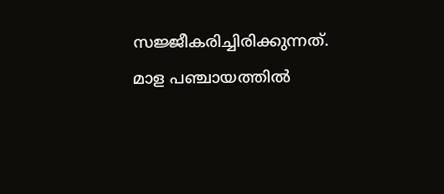സജ്ജീകരിച്ചിരിക്കുന്നത്.
മാള പഞ്ചായത്തില്‍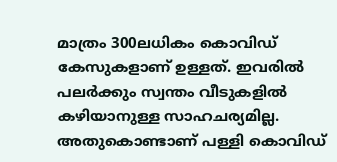മാത്രം 300ലധികം കൊവിഡ് കേസുകളാണ് ഉള്ളത്. ഇവരില്‍ പലര്‍ക്കും സ്വന്തം വീടുകളില്‍ കഴിയാനുള്ള സാഹചര്യമില്ല. അതുകൊണ്ടാണ് പള്ളി കൊവിഡ്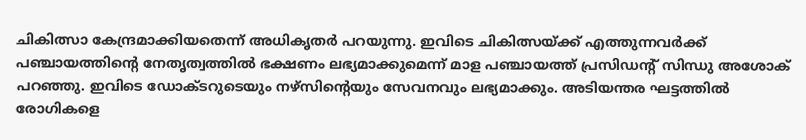ചികിത്സാ കേന്ദ്രമാക്കിയതെന്ന് അധികൃതര്‍ പറയുന്നു. ഇവിടെ ചികിത്സയ്ക്ക് എത്തുന്നവര്‍ക്ക് പഞ്ചായത്തിന്റെ നേതൃത്വത്തില്‍ ഭക്ഷണം ലഭ്യമാക്കുമെന്ന് മാള പഞ്ചായത്ത് പ്രസിഡന്റ് സിന്ധു അശോക് പറഞ്ഞു. ഇവിടെ ഡോക്ടറുടെയും നഴ്‌സിന്റെയും സേവനവും ലഭ്യമാക്കും. അടിയന്തര ഘട്ടത്തില്‍ രോഗികളെ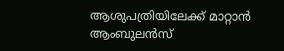ആശുപത്രിയിലേക്ക് മാറ്റാന്‍ ആംബുലന്‍സ്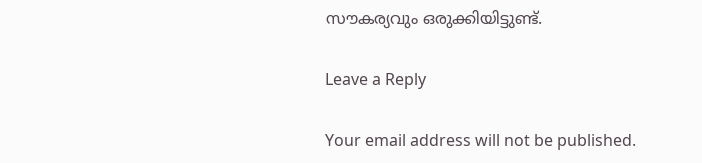സൗകര്യവും ഒരുക്കിയിട്ടുണ്ട്.

Leave a Reply

Your email address will not be published.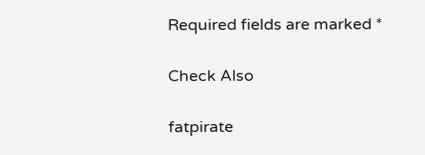Required fields are marked *

Check Also

fatpirate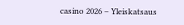casino 2026 – Yleiskatsaus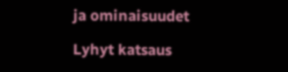ja ominaisuudet

Lyhyt katsaus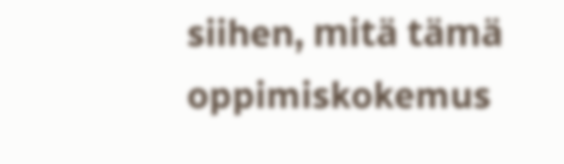siihen, mitä tämä oppimiskokemus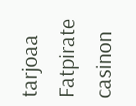tarjoaa Fatpirate casinon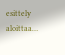esittely aloittaa…